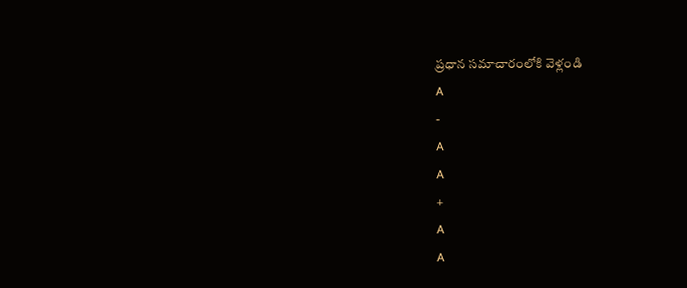ప్రధాన సమాచారంలోకి వెళ్లండి
A
-
A
A
+
A
A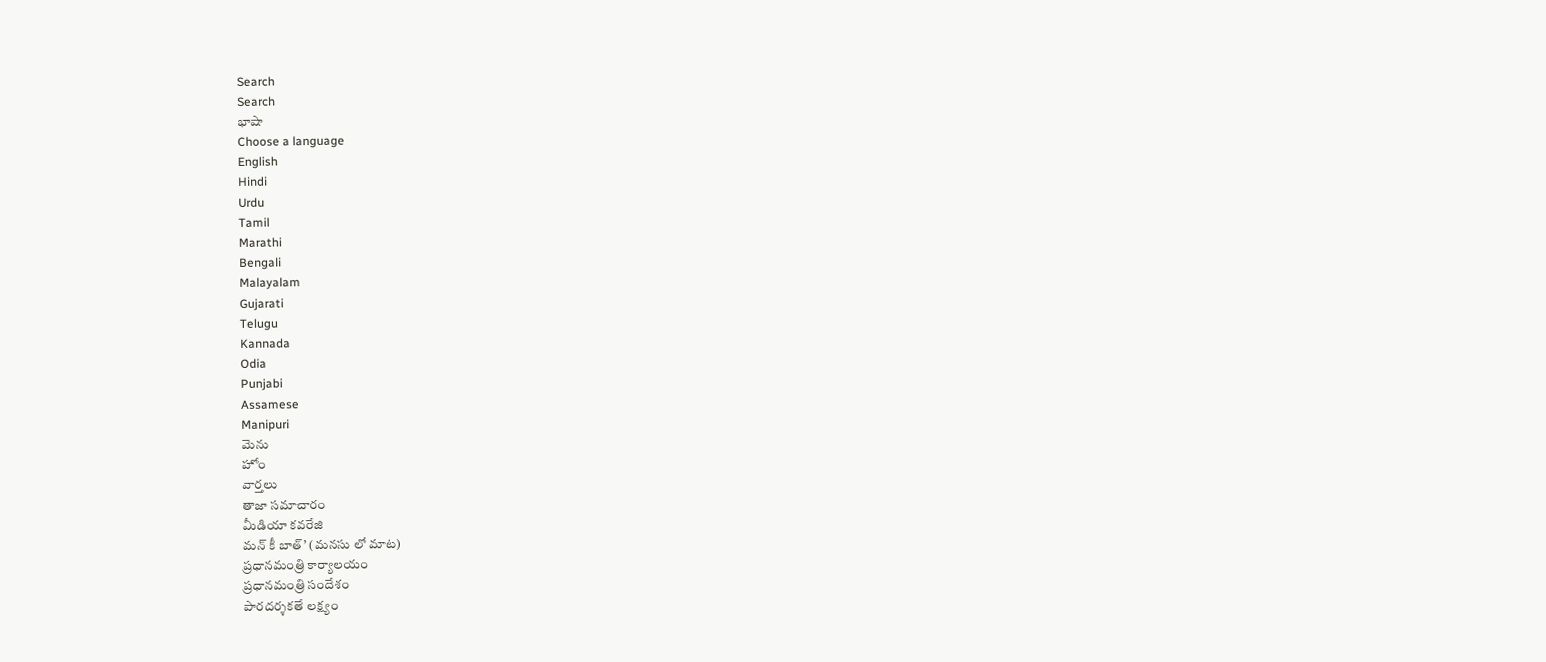Search
Search
భాషా
Choose a language
English
Hindi
Urdu
Tamil
Marathi
Bengali
Malayalam
Gujarati
Telugu
Kannada
Odia
Punjabi
Assamese
Manipuri
మెను
హోం
వార్తలు
తాజా సమాచారం
మీడియా కవరేజి
మన్ కీ బాత్’ (మనసు లో మాట)
ప్రధానమంత్రి కార్యాలయం
ప్రధానమంత్రి సందేశం
పారదర్శకతే లక్ష్యం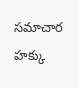సమాచార హక్కు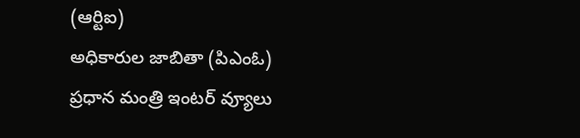(ఆర్టిఐ)
అధికారుల జాబితా (పిఎంఓ)
ప్రధాన మంత్రి ఇంటర్ వ్యూలు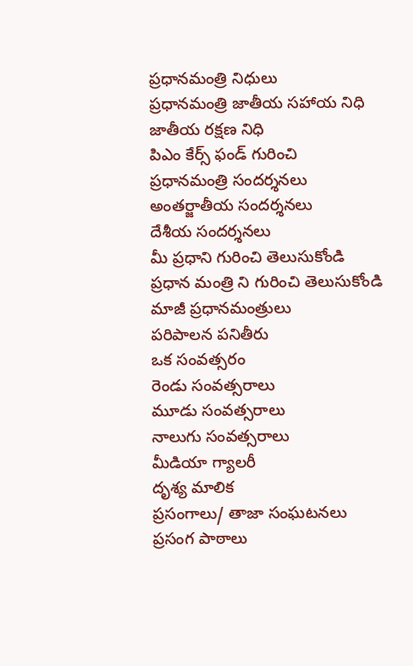ప్రధానమంత్రి నిధులు
ప్రధానమంత్రి జాతీయ సహాయ నిధి
జాతీయ రక్షణ నిధి
పిఎం కేర్స్ ఫండ్ గురించి
ప్రధానమంత్రి సందర్శనలు
అంతర్జాతీయ సందర్శనలు
దేశీయ సందర్శనలు
మీ ప్రధాని గురించి తెలుసుకోండి
ప్రధాన మంత్రి ని గురించి తెలుసుకోండి
మాజీ ప్రధానమంత్రులు
పరిపాలన పనితీరు
ఒక సంవత్సరం
రెండు సంవత్సరాలు
మూడు సంవత్సరాలు
నాలుగు సంవత్సరాలు
మీడియా గ్యాలరీ
దృశ్య మాలిక
ప్రసంగాలు/ తాజా సంఘటనలు
ప్రసంగ పాఠాలు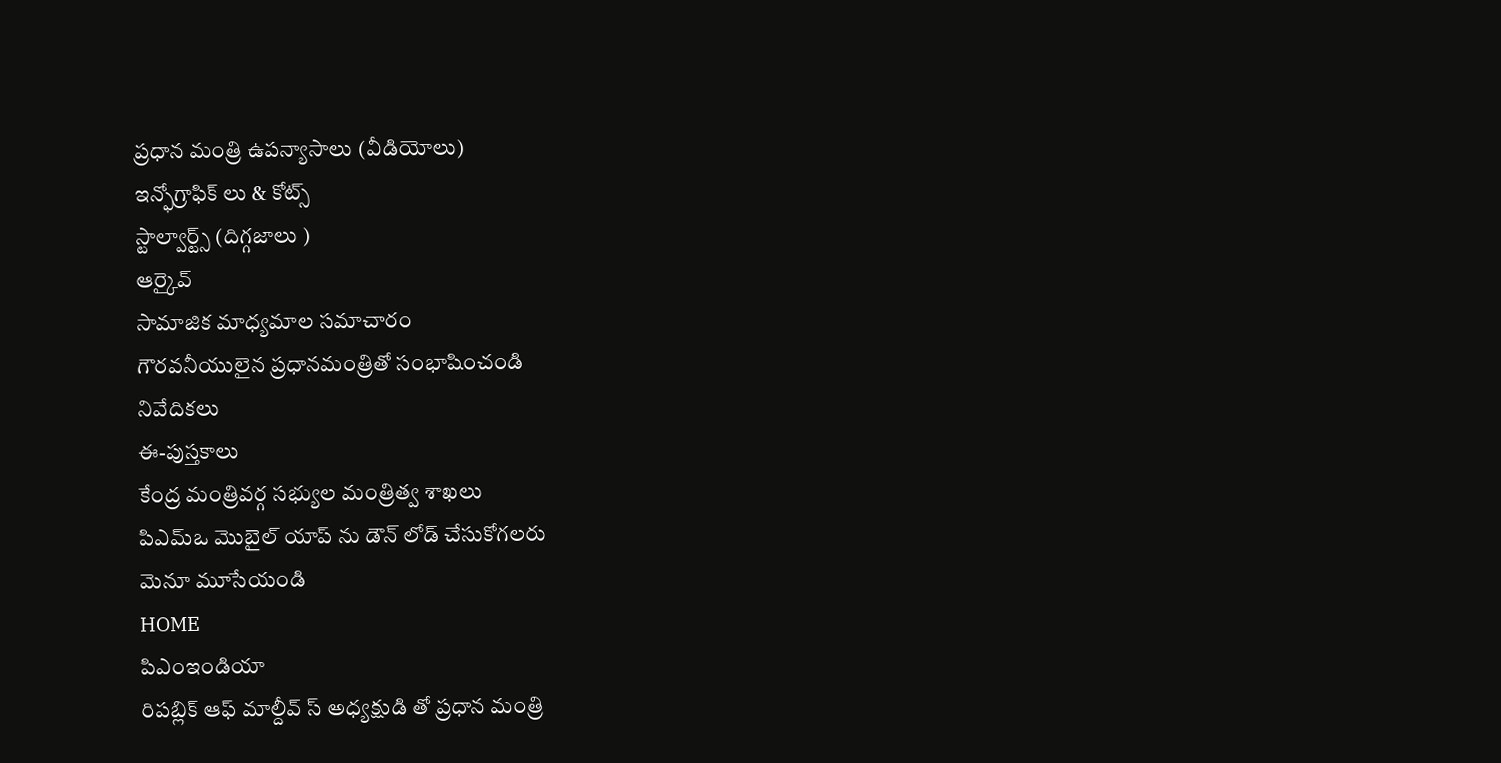ప్రధాన మంత్రి ఉపన్యాసాలు (వీడియోలు)
ఇన్ఫోగ్రాఫిక్ లు & కోట్స్
స్టాల్వార్ట్స్ (దిగ్గజాలు )
ఆర్కైవ్
సామాజిక మాధ్యమాల సమాచారం
గౌరవనీయులైన ప్రధానమంత్రితో సంభాషించండి
నివేదికలు
ఈ-పుస్తకాలు
కేంద్ర మంత్రివర్గ సభ్యుల మంత్రిత్వ శాఖలు
పిఎమ్ఒ మొబైల్ యాప్ ను డౌన్ లోడ్ చేసుకోగలరు
మెనూ మూసేయండి
HOME
పిఎంఇండియా
రిపబ్లిక్ ఆఫ్ మాల్దీవ్ స్ అధ్యక్షుడి తో ప్రధాన మంత్రి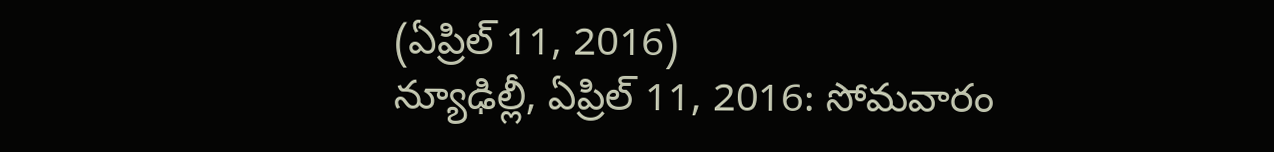(ఏప్రిల్ 11, 2016)
న్యూఢిల్లీ, ఏప్రిల్ 11, 2016: సోమవారం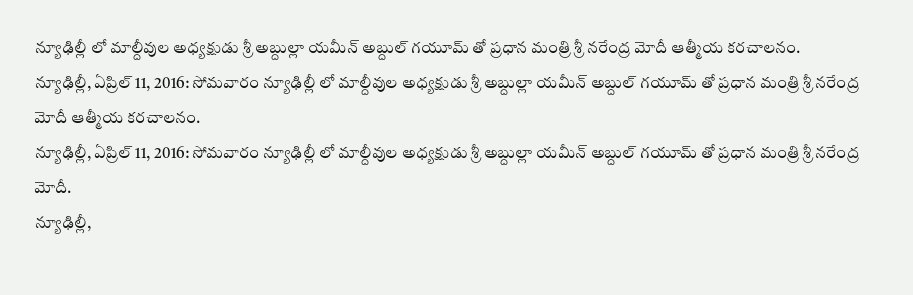న్యూఢిల్లీ లో మాల్దీవుల అధ్యక్షుడు శ్రీ అబ్దుల్లా యమీన్ అబ్దుల్ గయూమ్ తో ప్రధాన మంత్రి శ్రీ నరేంద్ర మోదీ ఆత్మీయ కరచాలనం.
న్యూఢిల్లీ, ఏప్రిల్ 11, 2016: సోమవారం న్యూఢిల్లీ లో మాల్దీవుల అధ్యక్షుడు శ్రీ అబ్దుల్లా యమీన్ అబ్దుల్ గయూమ్ తో ప్రధాన మంత్రి శ్రీ నరేంద్ర మోదీ ఆత్మీయ కరచాలనం.
న్యూఢిల్లీ, ఏప్రిల్ 11, 2016: సోమవారం న్యూఢిల్లీ లో మాల్దీవుల అధ్యక్షుడు శ్రీ అబ్దుల్లా యమీన్ అబ్దుల్ గయూమ్ తో ప్రధాన మంత్రి శ్రీ నరేంద్ర మోదీ.
న్యూఢిల్లీ,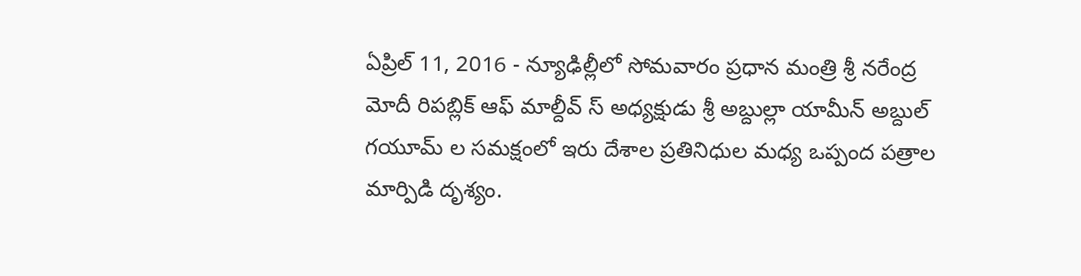ఏప్రిల్ 11, 2016 - న్యూఢిల్లీలో సోమవారం ప్రధాన మంత్రి శ్రీ నరేంద్ర మోదీ రిపబ్లిక్ ఆఫ్ మాల్దీవ్ స్ అధ్యక్షుడు శ్రీ అబ్దుల్లా యామీన్ అబ్దుల్ గయూమ్ ల సమక్షంలో ఇరు దేశాల ప్రతినిధుల మధ్య ఒప్పంద పత్రాల మార్పిడి దృశ్యం.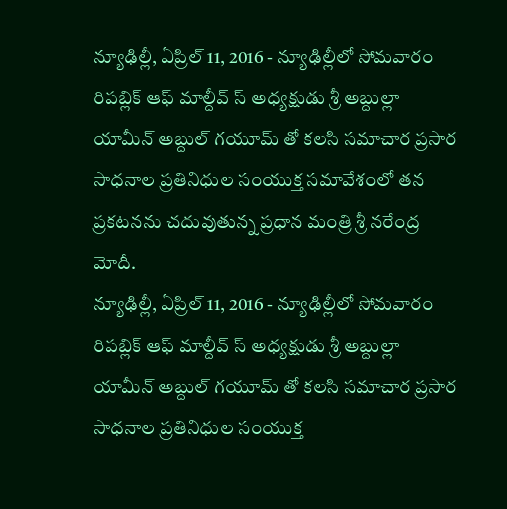న్యూఢిల్లీ, ఏప్రిల్ 11, 2016 - న్యూఢిల్లీలో సోమవారం రిపబ్లిక్ ఆఫ్ మాల్దీవ్ స్ అధ్యక్షుడు శ్రీ అబ్దుల్లా యామీన్ అబ్దుల్ గయూమ్ తో కలసి సమాచార ప్రసార సాధనాల ప్రతినిధుల సంయుక్త సమావేశంలో తన ప్రకటనను చదువుతున్న ప్రధాన మంత్రి శ్రీ నరేంద్ర మోదీ.
న్యూఢిల్లీ, ఏప్రిల్ 11, 2016 - న్యూఢిల్లీలో సోమవారం రిపబ్లిక్ ఆఫ్ మాల్దీవ్ స్ అధ్యక్షుడు శ్రీ అబ్దుల్లా యామీన్ అబ్దుల్ గయూమ్ తో కలసి సమాచార ప్రసార సాధనాల ప్రతినిధుల సంయుక్త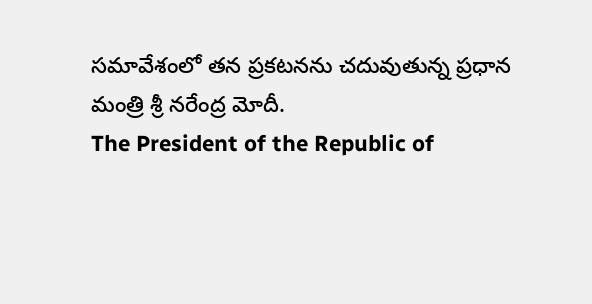సమావేశంలో తన ప్రకటనను చదువుతున్న ప్రధాన మంత్రి శ్రీ నరేంద్ర మోదీ.
The President of the Republic of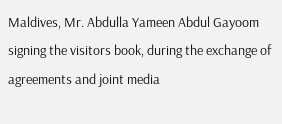Maldives, Mr. Abdulla Yameen Abdul Gayoom signing the visitors book, during the exchange of agreements and joint media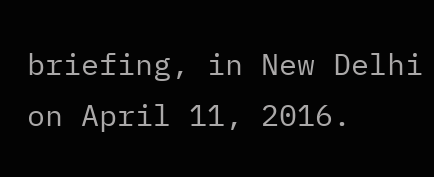briefing, in New Delhi on April 11, 2016.